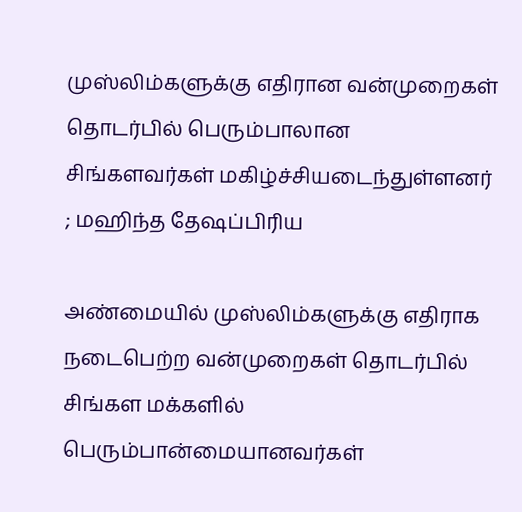முஸ்லிம்களுக்கு எதிரான வன்முறைகள் தொடர்பில் பெரும்பாலான சிங்களவர்கள் மகிழ்ச்சியடைந்துள்ளனர் ; மஹிந்த தேஷப்பிரிய

அண்மையில் முஸ்லிம்களுக்கு எதிராக நடைபெற்ற வன்முறைகள் தொடர்பில் சிங்கள மக்களில்
பெரும்பான்மையானவர்கள்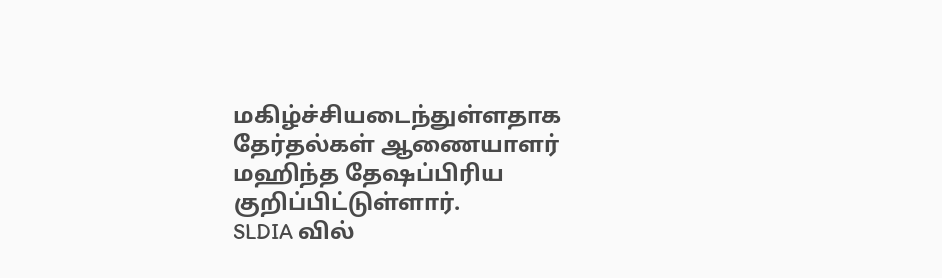மகிழ்ச்சியடைந்துள்ளதாக தேர்தல்கள் ஆணையாளர் மஹிந்த தேஷப்பிரிய குறிப்பிட்டுள்ளார்.
SLDIA வில்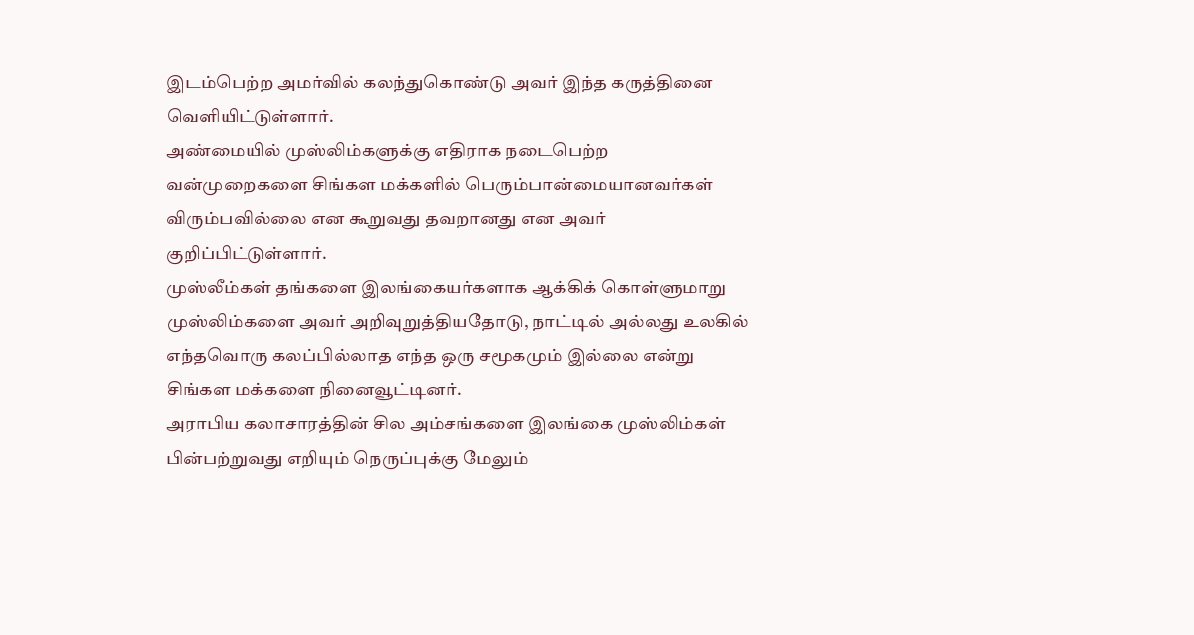இடம்பெற்ற அமர்வில் கலந்துகொண்டு அவர் இந்த கருத்தினை வெளியிட்டுள்ளார்.
அண்மையில் முஸ்லிம்களுக்கு எதிராக நடைபெற்ற வன்முறைகளை சிங்கள மக்களில் பெரும்பான்மையானவர்கள் விரும்பவில்லை என கூறுவது தவறானது என அவர் குறிப்பிட்டுள்ளார்.
முஸ்லீம்கள் தங்களை இலங்கையர்களாக ஆக்கிக் கொள்ளுமாறு முஸ்லிம்களை அவர் அறிவுறுத்தியதோடு, நாட்டில் அல்லது உலகில் எந்தவொரு கலப்பில்லாத எந்த ஒரு சமூகமும் இல்லை என்று சிங்கள மக்களை நினைவூட்டினர்.
அராபிய கலாசாரத்தின் சில அம்சங்களை இலங்கை முஸ்லிம்கள் பின்பற்றுவது எறியும் நெருப்புக்கு மேலும்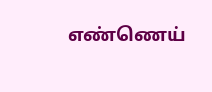எண்ணெய்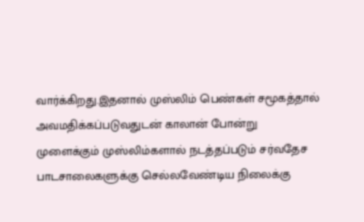வார்க்கிறது.இதனால் முஸ்லிம் பெண்கள் சமூகத்தால் அவமதிக்கப்படுவதுடன் காலான் போன்று முளைக்கும் முஸ்லிம்களால் நடத்தப்படும் சர்வதேச பாடசாலைகளுக்கு செல்லவேண்டிய நிலைக்கு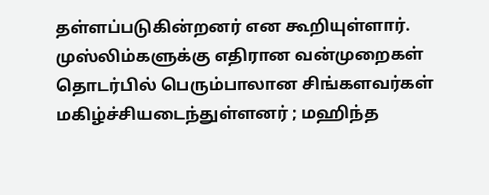தள்ளப்படுகின்றனர் என கூறியுள்ளார்.
முஸ்லிம்களுக்கு எதிரான வன்முறைகள் தொடர்பில் பெரும்பாலான சிங்களவர்கள் மகிழ்ச்சியடைந்துள்ளனர் ; மஹிந்த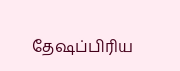தேஷப்பிரிய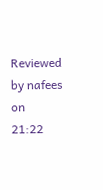Reviewed by nafees
on
21:22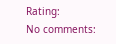Rating:
No comments: